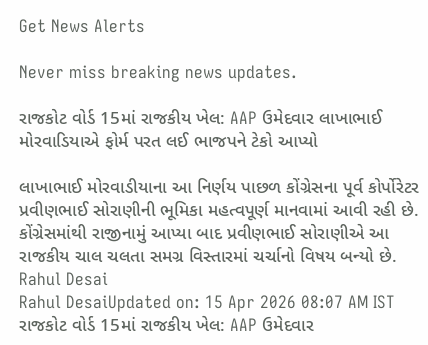Get News Alerts

Never miss breaking news updates.

રાજકોટ વોર્ડ 15માં રાજકીય ખેલ: AAP ઉમેદવાર લાખાભાઈ મોરવાડિયાએ ફોર્મ પરત લઈ ભાજપને ટેકો આપ્યો

લાખાભાઈ મોરવાડીયાના આ નિર્ણય પાછળ કોંગ્રેસના પૂર્વ કોર્પોરેટર પ્રવીણભાઈ સોરાણીની ભૂમિકા મહત્વપૂર્ણ માનવામાં આવી રહી છે. કોંગ્રેસમાંથી રાજીનામું આપ્યા બાદ પ્રવીણભાઈ સોરાણીએ આ રાજકીય ચાલ ચલતા સમગ્ર વિસ્તારમાં ચર્ચાનો વિષય બન્યો છે.
Rahul Desai
Rahul DesaiUpdated on: 15 Apr 2026 08:07 AM IST
રાજકોટ વોર્ડ 15માં રાજકીય ખેલ: AAP ઉમેદવાર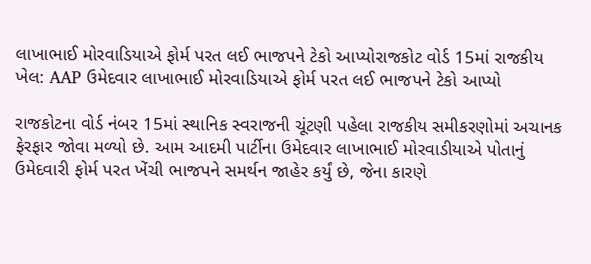લાખાભાઈ મોરવાડિયાએ ફોર્મ પરત લઈ ભાજપને ટેકો આપ્યોરાજકોટ વોર્ડ 15માં રાજકીય ખેલ: AAP ઉમેદવાર લાખાભાઈ મોરવાડિયાએ ફોર્મ પરત લઈ ભાજપને ટેકો આપ્યો

રાજકોટના વોર્ડ નંબર 15માં સ્થાનિક સ્વરાજની ચૂંટણી પહેલા રાજકીય સમીકરણોમાં અચાનક ફેરફાર જોવા મળ્યો છે. આમ આદમી પાર્ટીના ઉમેદવાર લાખાભાઈ મોરવાડીયાએ પોતાનું ઉમેદવારી ફોર્મ પરત ખેંચી ભાજપને સમર્થન જાહેર કર્યું છે, જેના કારણે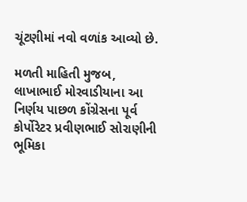ચૂંટણીમાં નવો વળાંક આવ્યો છે.

મળતી માહિતી મુજબ, લાખાભાઈ મોરવાડીયાના આ નિર્ણય પાછળ કોંગ્રેસના પૂર્વ કોર્પોરેટર પ્રવીણભાઈ સોરાણીની ભૂમિકા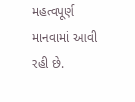મહત્વપૂર્ણ માનવામાં આવી રહી છે.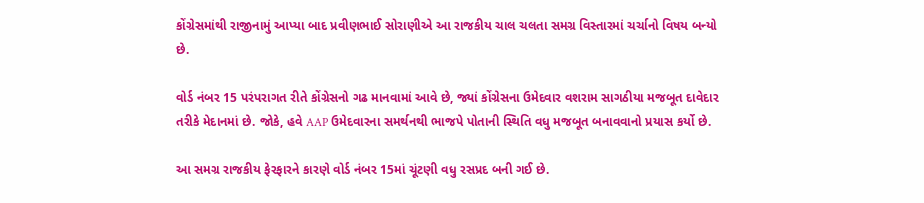કોંગ્રેસમાંથી રાજીનામું આપ્યા બાદ પ્રવીણભાઈ સોરાણીએ આ રાજકીય ચાલ ચલતા સમગ્ર વિસ્તારમાં ચર્ચાનો વિષય બન્યો છે.

વોર્ડ નંબર 15 પરંપરાગત રીતે કોંગ્રેસનો ગઢ માનવામાં આવે છે, જ્યાં કોંગ્રેસના ઉમેદવાર વશરામ સાગઠીયા મજબૂત દાવેદાર તરીકે મેદાનમાં છે. જોકે, હવે AAP ઉમેદવારના સમર્થનથી ભાજપે પોતાની સ્થિતિ વધુ મજબૂત બનાવવાનો પ્રયાસ કર્યો છે.

આ સમગ્ર રાજકીય ફેરફારને કારણે વોર્ડ નંબર 15માં ચૂંટણી વધુ રસપ્રદ બની ગઈ છે.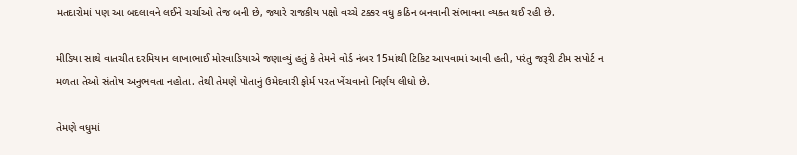મતદારોમાં પણ આ બદલાવને લઈને ચર્ચાઓ તેજ બની છે, જ્યારે રાજકીય પક્ષો વચ્ચે ટક્કર વધુ કઠિન બનવાની સંભાવના વ્યક્ત થઈ રહી છે.

મીડિયા સાથે વાતચીત દરમિયાન લાખાભાઈ મોરવાડિયાએ જણાવ્યું હતું કે તેમને વોર્ડ નંબર 15માંથી ટિકિટ આપવામાં આવી હતી, પરંતુ જરૂરી ટીમ સપોર્ટ ન મળતા તેઓ સંતોષ અનુભવતા નહોતા. તેથી તેમણે પોતાનું ઉમેદવારી ફોર્મ પરત ખેંચવાનો નિર્ણય લીધો છે.

તેમણે વધુમાં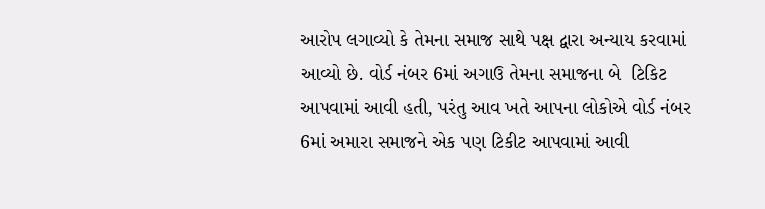આરોપ લગાવ્યો કે તેમના સમાજ સાથે પક્ષ દ્વારા અન્યાય કરવામાં આવ્યો છે. વોર્ડ નંબર 6માં અગાઉ તેમના સમાજના બે  ટિકિટ આપવામાં આવી હતી, પરંતુ આવ ખતે આપના લોકોએ વોર્ડ નંબર 6માં અમારા સમાજને એક પણ ટિકીટ આપવામાં આવી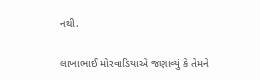નથી.

લાખાભાઈ મોરવાડિયાએ જણાવ્યું કે તેમને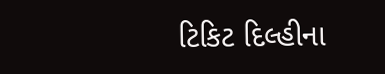ટિકિટ દિલ્હીના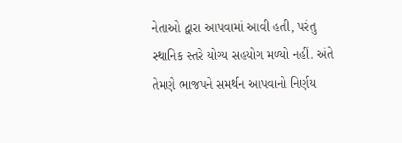નેતાઓ દ્વારા આપવામાં આવી હતી, પરંતુ સ્થાનિક સ્તરે યોગ્ય સહયોગ મળ્યો નહીં. અંતે તેમણે ભાજપને સમર્થન આપવાનો નિર્ણય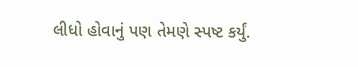લીધો હોવાનું પણ તેમણે સ્પષ્ટ કર્યું.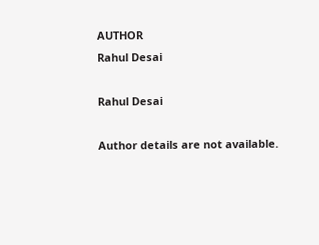AUTHOR
Rahul Desai

Rahul Desai

Author details are not available.